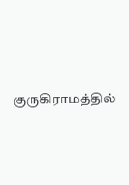குருகிராமத்தில்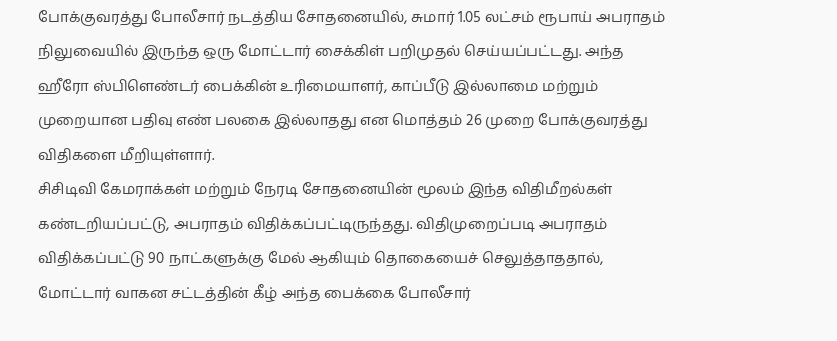போக்குவரத்து போலீசார் நடத்திய சோதனையில், சுமார் 1.05 லட்சம் ரூபாய் அபராதம் நிலுவையில் இருந்த ஒரு மோட்டார் சைக்கிள் பறிமுதல் செய்யப்பட்டது. அந்த ஹீரோ ஸ்பிளெண்டர் பைக்கின் உரிமையாளர், காப்பீடு இல்லாமை மற்றும் முறையான பதிவு எண் பலகை இல்லாதது என மொத்தம் 26 முறை போக்குவரத்து விதிகளை மீறியுள்ளார்.
சிசிடிவி கேமராக்கள் மற்றும் நேரடி சோதனையின் மூலம் இந்த விதிமீறல்கள் கண்டறியப்பட்டு, அபராதம் விதிக்கப்பட்டிருந்தது. விதிமுறைப்படி அபராதம் விதிக்கப்பட்டு 90 நாட்களுக்கு மேல் ஆகியும் தொகையைச் செலுத்தாததால், மோட்டார் வாகன சட்டத்தின் கீழ் அந்த பைக்கை போலீசார்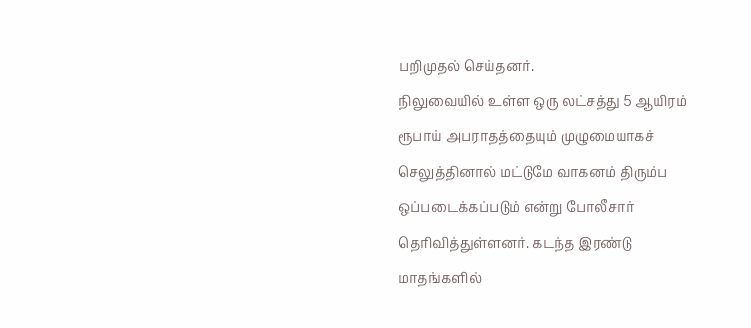பறிமுதல் செய்தனர்.
நிலுவையில் உள்ள ஒரு லட்சத்து 5 ஆயிரம் ரூபாய் அபராதத்தையும் முழுமையாகச் செலுத்தினால் மட்டுமே வாகனம் திரும்ப ஒப்படைக்கப்படும் என்று போலீசார் தெரிவித்துள்ளனர். கடந்த இரண்டு மாதங்களில்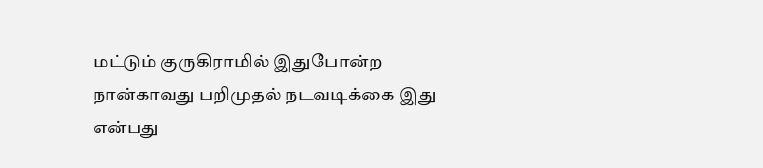மட்டும் குருகிராமில் இதுபோன்ற நான்காவது பறிமுதல் நடவடிக்கை இது என்பது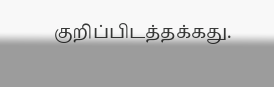குறிப்பிடத்தக்கது.